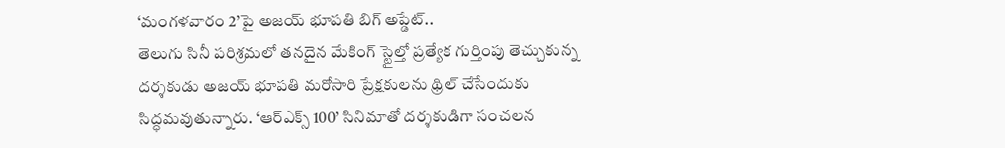‘మంగళవారం 2’పై అజయ్ భూపతి బిగ్ అప్డేట్..
తెలుగు సినీ పరిశ్రమలో తనదైన మేకింగ్ స్టైల్తో ప్రత్యేక గుర్తింపు తెచ్చుకున్న దర్శకుడు అజయ్ భూపతి మరోసారి ప్రేక్షకులను థ్రిల్ చేసేందుకు సిద్ధమవుతున్నారు. ‘ఆర్ఎక్స్ 100’ సినిమాతో దర్శకుడిగా సంచలన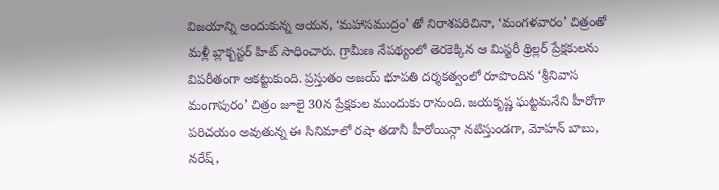విజయాన్ని అందుకున్న ఆయన, ‘మహాసముద్రం’ తో నిరాశపరిచినా, ‘మంగళవారం’ చిత్రంతో మళ్లీ బ్లాక్బస్టర్ హిట్ సాధించారు. గ్రామీణ నేపథ్యంలో తెరకెక్కిన ఆ మిస్టరీ థ్రిల్లర్ ప్రేక్షకులను విపరీతంగా ఆకట్టుకుంది. ప్రస్తుతం అజయ్ భూపతి దర్శకత్వంలో రూపొందిన ‘శ్రీనివాస మంగాపురం’ చిత్రం జూలై 30న ప్రేక్షకుల ముందుకు రానుంది. జయకృష్ణ ఘట్టమనేని హీరోగా పరిచయం అవుతున్న ఈ సినిమాలో రషా తడానీ హీరోయిన్గా నటిస్తుండగా, మోహన్ బాబు, నరేష్,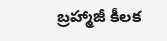బ్రహ్మాజీ కీలక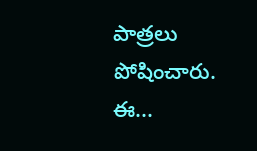పాత్రలు పోషించారు. ఈ...